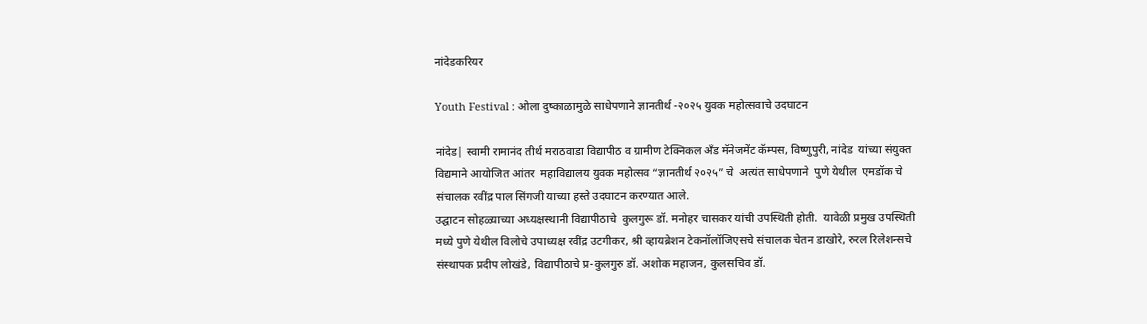नांदेडकरियर

Youth Festival : ओला दुष्काळामुळे साधेपणाने ज्ञानतीर्थ -२०२५ युवक महोत्सवाचे उदघाटन

नांदेड| स्वामी रामानंद तीर्थ मराठवाडा विद्यापीठ व ग्रामीण टेक्निकल अँड मॅनेजमेंट कॅम्पस, विष्णुपुरी, नांदेड  यांच्या संयुक्त विद्यमाने आयोजित आंतर  महाविद्यालय युवक महोत्सव “ज्ञानतीर्थ २०२५” चे  अत्यंत साधेपणाने  पुणे येथील  एमडॉक चे संचालक रवींद्र पाल सिंगजी याच्या हस्ते उदघाटन करण्यात आले.
उद्घाटन सोहळ्याच्या अध्यक्षस्थानी विद्यापीठाचे  कुलगुरू डॉ. मनोहर चासकर यांची उपस्थिती होती.  यावेळी प्रमुख उपस्थिती मध्ये पुणे येथील विलोचे उपाध्यक्ष रवींद्र उटगीकर, श्री व्हायब्रेशन टेकनॉलॉजिएसचे संचालक चेतन डाखोरे, रुरल रिलेशन्सचे संस्थापक प्रदीप लोखंडे, विद्यापीठाचे प्र-कुलगुरु डॉ. अशोक महाजन, कुलसचिव डॉ.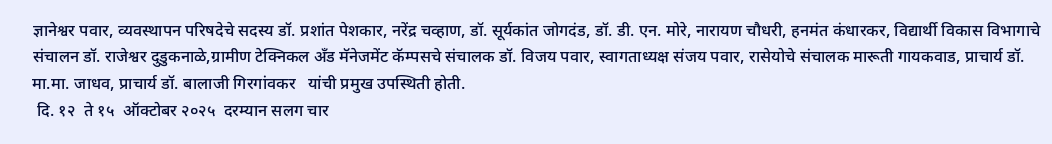ज्ञानेश्वर पवार, व्यवस्थापन परिषदेचे सदस्य डॉ. प्रशांत पेशकार, नरेंद्र चव्हाण, डॉ. सूर्यकांत जोगदंड, डॉ. डी. एन. मोरे, नारायण चौधरी, हनमंत कंधारकर, विद्यार्थी विकास विभागाचे संचालन डॉ. राजेश्वर दुडुकनाळे,ग्रामीण टेक्निकल अँड मॅनेजमेंट कॅम्पसचे संचालक डॉ. विजय पवार, स्वागताध्यक्ष संजय पवार, रासेयोचे संचालक मारूती गायकवाड, प्राचार्य डॉ. मा.मा. जाधव, प्राचार्य डॉ. बालाजी गिरगांवकर   यांची प्रमुख उपस्थिती होती.
 दि. १२  ते १५  ऑक्टोबर २०२५  दरम्यान सलग चार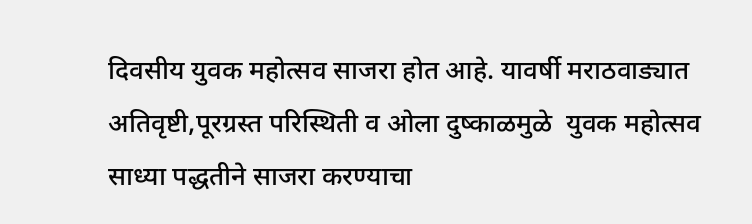दिवसीय युवक महोत्सव साजरा होत आहे. यावर्षी मराठवाड्यात अतिवृष्टी,पूरग्रस्त परिस्थिती व ओला दुष्काळमुळे  युवक महोत्सव साध्या पद्धतीने साजरा करण्याचा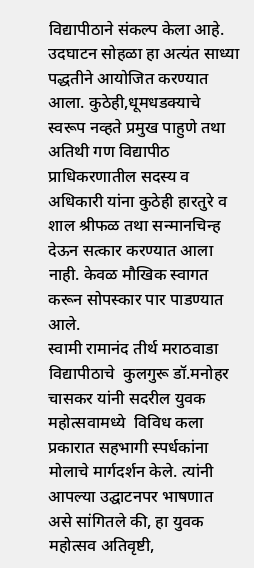विद्यापीठाने संकल्प केला आहे. उदघाटन सोहळा हा अत्यंत साध्या पद्धतीने आयोजित करण्यात आला. कुठेही,धूमधडक्याचे स्वरूप नव्हते प्रमुख पाहुणे तथा अतिथी गण विद्यापीठ प्राधिकरणातील सदस्य व अधिकारी यांना कुठेही हारतुरे व शाल श्रीफळ तथा सन्मानचिन्ह देऊन सत्कार करण्यात आला नाही. केवळ मौखिक स्वागत करून सोपस्कार पार पाडण्यात आले.
स्वामी रामानंद तीर्थ मराठवाडा विद्यापीठाचे  कुलगुरू डॉ.मनोहर चासकर यांनी सदरील युवक महोत्सवामध्ये  विविध कला प्रकारात सहभागी स्पर्धकांना मोलाचे मार्गदर्शन केले. त्यांनी आपल्या उद्घाटनपर भाषणात असे सांगितले की, हा युवक महोत्सव अतिवृष्टी,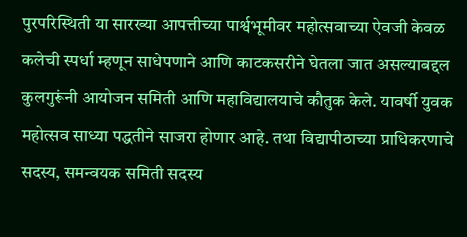पुरपरिस्थिती या सारख्या आपत्तीच्या पार्श्वभूमीवर महोत्सवाच्या ऐवजी केवळ कलेची स्पर्धा म्हणून साधेपणाने आणि काटकसरीने घेतला जात असल्याबद्दल कुलगुरूंनी आयोजन समिती आणि महाविद्यालयाचे कौतुक केले. यावर्षी युवक महोत्सव साध्या पद्धतीने साजरा होणार आहे. तथा विद्यापीठाच्या प्राधिकरणाचे सदस्य, समन्वयक समिती सदस्य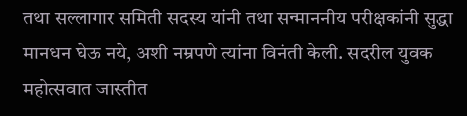तथा सल्लागार समिती सदस्य यांनी तथा सन्माननीय परीक्षकांनी सुद्धा मानधन घेऊ नये, अशी नम्रपणे त्यांना विनंती केली. सदरील युवक महोत्सवात जास्तीत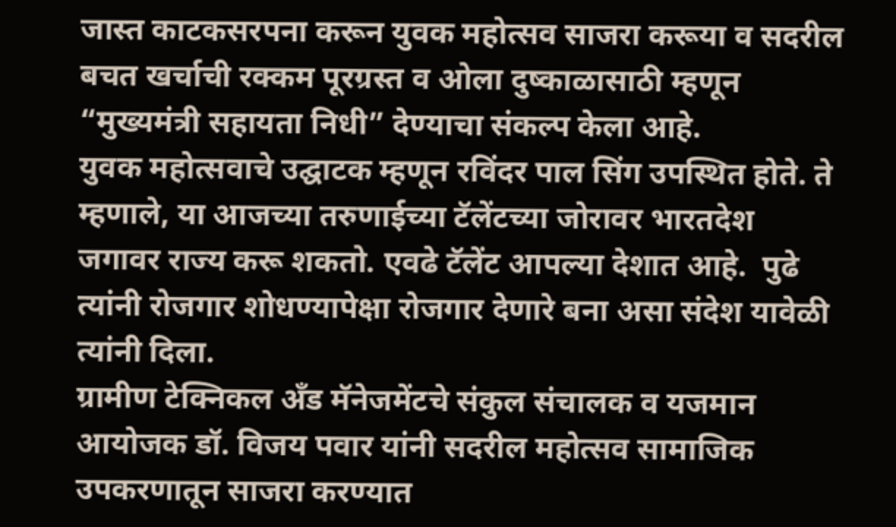जास्त काटकसरपना करून युवक महोत्सव साजरा करूया व सदरील बचत खर्चाची रक्कम पूरग्रस्त व ओला दुष्काळासाठी म्हणून “मुख्यमंत्री सहायता निधी” देण्याचा संकल्प केला आहे.
युवक महोत्सवाचे उद्घाटक म्हणून रविंदर पाल सिंग उपस्थित होते. ते म्हणाले, या आजच्या तरुणाईच्या टॅलेंटच्या जोरावर भारतदेश जगावर राज्य करू शकतो. एवढे टॅलेंट आपल्या देशात आहे.  पुढे त्यांनी रोजगार शोधण्यापेक्षा रोजगार देणारे बना असा संदेश यावेळी त्यांनी दिला.
ग्रामीण टेक्निकल अँड मॅनेजमेंटचे संकुल संचालक व यजमान आयोजक डॉ. विजय पवार यांनी सदरील महोत्सव सामाजिक उपकरणातून साजरा करण्यात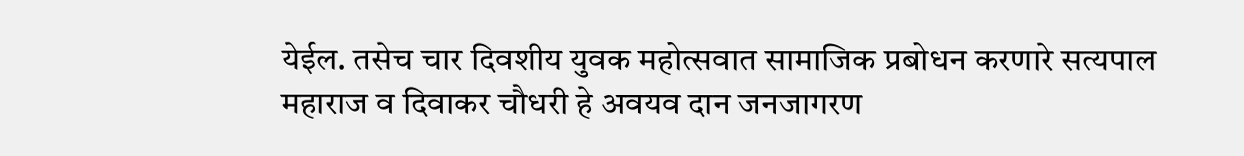येईल. तसेच चार दिवशीय युवक महोत्सवात सामाजिक प्रबोधन करणारे सत्यपाल महाराज व दिवाकर चौधरी हे अवयव दान जनजागरण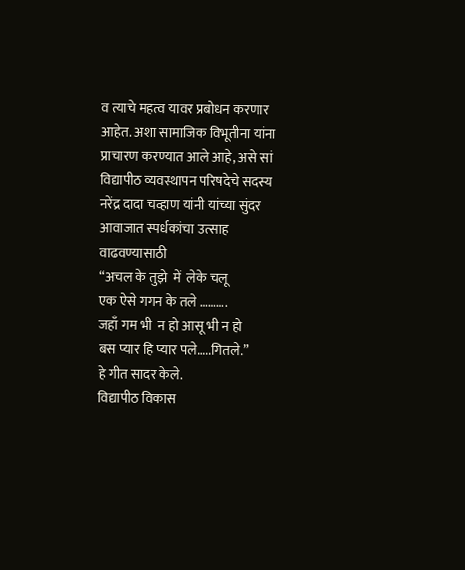व त्याचे महत्व यावर प्रबोधन करणार आहेत. अशा सामाजिक विभूतीना यांना प्राचारण करण्यात आले आहे, असे सां विद्यापीठ व्यवस्थापन परिषदेचे सदस्य नरेंद्र दादा चव्हाण यांनी यांच्या सुंदर आवाजात स्पर्धकांचा उत्साह वाढवण्यासाठी
“अचल के तुझे  में  लेके चलू
एक ऐसे गगन के तले ……….
जहाँ गम भी  न हो आसू भी न हो
बस प्यार हि प्यार पले…..गितले.”
हे गीत सादर केले.
विद्यापीठ विकास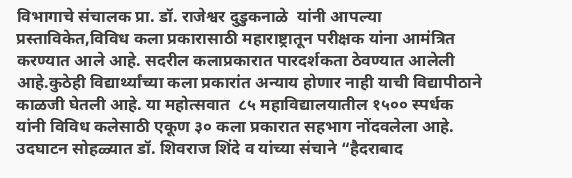विभागाचे संचालक प्रा. डॉ. राजेश्वर दुडुकनाळे  यांनी आपल्या प्रस्ताविकेत,विविध कला प्रकारासाठी महाराष्ट्रातून परीक्षक यांना आमंत्रित करण्यात आले आहे. सदरील कलाप्रकारात पारदर्शकता ठेवण्यात आलेली आहे.कुठेही विद्यार्थ्यांच्या कला प्रकारांत अन्याय होणार नाही याची विद्यापीठाने काळजी घेतली आहे. या महोत्सवात  ८५ महाविद्यालयातील १५०० स्पर्धक यांनी विविध कलेसाठी एकूण ३० कला प्रकारात सहभाग नोंदवलेला आहे. उदघाटन सोहळ्यात डॉ. शिवराज शिंदे व यांच्या संचाने “हैदराबाद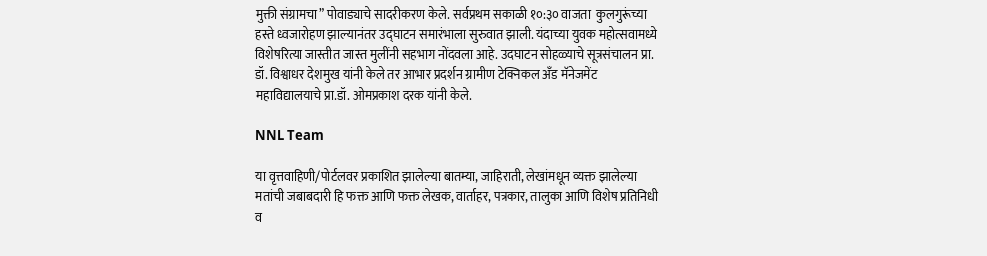मुक्ती संग्रामचा” पोवाड्याचे सादरीकरण केले. सर्वप्रथम सकाळी १०:३० वाजता  कुलगुरूंच्या हस्ते ध्वजारोहण झाल्यानंतर उद्घाटन समारंभाला सुरुवात झाली. यंदाच्या युवक महोत्सवामध्ये विशेषरित्या जास्तीत जास्त मुलींनी सहभाग नोंदवला आहे. उदघाटन सोहळ्याचे सूत्रसंचालन प्रा. डॉ. विश्वाधर देशमुख यांनी केले तर आभार प्रदर्शन ग्रामीण टेक्निकल अँड मॅनेजमेंट महाविद्यालयाचे प्रा.डॉ. ओमप्रकाश दरक यांनी केले.

NNL Team

या वृत्तवाहिणी/पोर्टलवर प्रकाशित झालेल्या बातम्या, जाहिराती, लेखांमधून व्यक्त झालेल्या मतांची जबाबदारी हि फक्त आणि फक्त लेखक, वार्ताहर, पत्रकार, तालुका आणि विशेष प्रतिनिधी व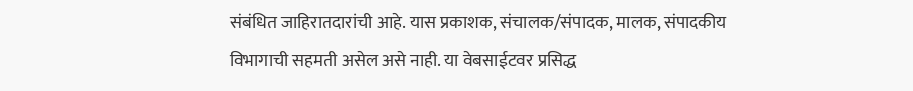संबंधित जाहिरातदारांची आहे. यास प्रकाशक, संचालक/संपादक, मालक, संपादकीय विभागाची सहमती असेल असे नाही. या वेबसाईटवर प्रसिद्ध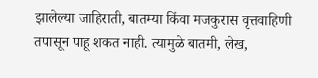झालेल्या जाहिराती, बातम्या किंवा मजकुरास वृत्तवाहिणी तपासून पाहू शकत नाही. त्यामुळे बातमी, लेख,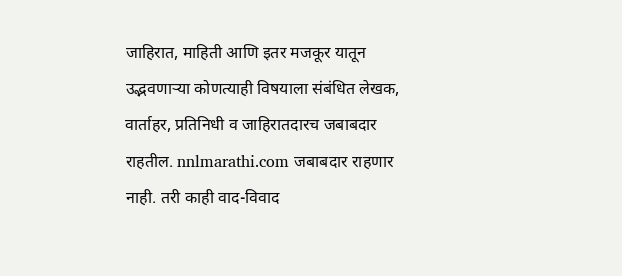जाहिरात, माहिती आणि इतर मजकूर यातून उद्भवणाऱ्या कोणत्याही विषयाला संबंधित लेखक, वार्ताहर, प्रतिनिधी व जाहिरातदारच जबाबदार राहतील. nnlmarathi.com जबाबदार राहणार नाही. तरी काही वाद-विवाद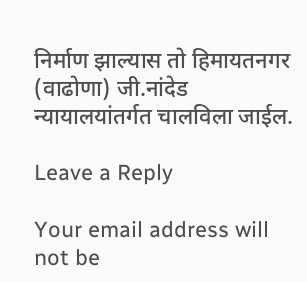निर्माण झाल्यास तो हिमायतनगर (वाढोणा) जी.नांदेड न्यायालयांतर्गत चालविला जाईल.

Leave a Reply

Your email address will not be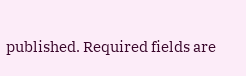published. Required fields are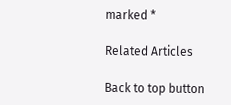marked *

Related Articles

Back to top button